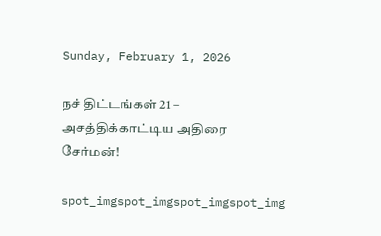Sunday, February 1, 2026

நச் திட்டங்கள் 21 – அசத்திக்காட்டிய அதிரை சேர்மன்!

spot_imgspot_imgspot_imgspot_img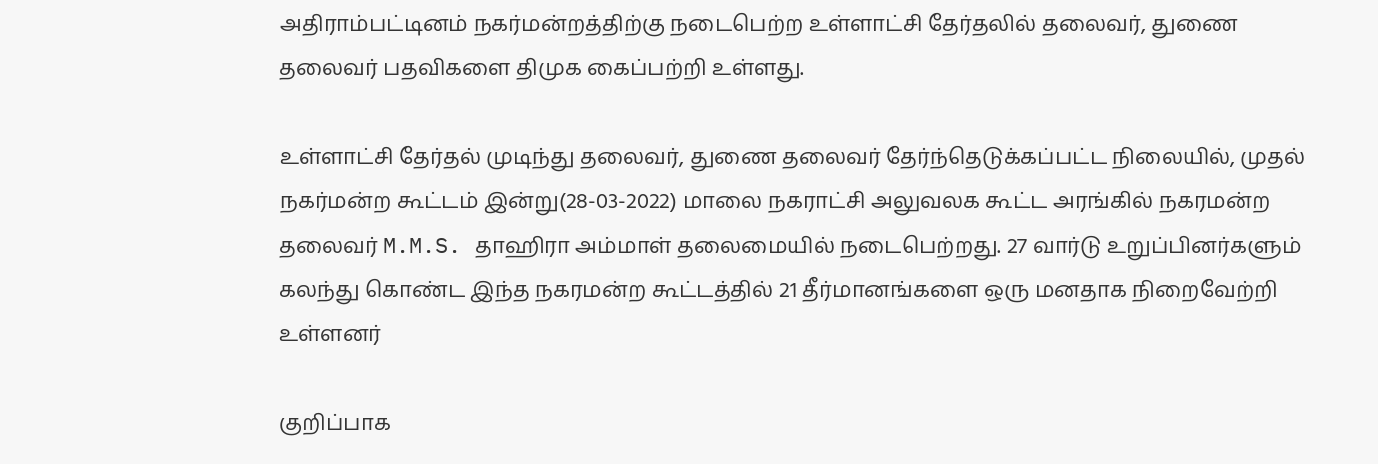அதிராம்பட்டினம் நகர்மன்றத்திற்கு நடைபெற்ற உள்ளாட்சி தேர்தலில் தலைவர், துணை தலைவர் பதவிகளை திமுக கைப்பற்றி உள்ளது.

உள்ளாட்சி தேர்தல் முடிந்து தலைவர், துணை தலைவர் தேர்ந்தெடுக்கப்பட்ட நிலையில், முதல் நகர்மன்ற கூட்டம் இன்று(28-03-2022) மாலை நகராட்சி அலுவலக கூட்ட அரங்கில் நகரமன்ற தலைவர் M.M.S. தாஹிரா அம்மாள் தலைமையில் நடைபெற்றது. 27 வார்டு உறுப்பினர்களும் கலந்து கொண்ட இந்த நகரமன்ற கூட்டத்தில் 21 தீர்மானங்களை ஒரு மனதாக நிறைவேற்றி உள்ளனர்

குறிப்பாக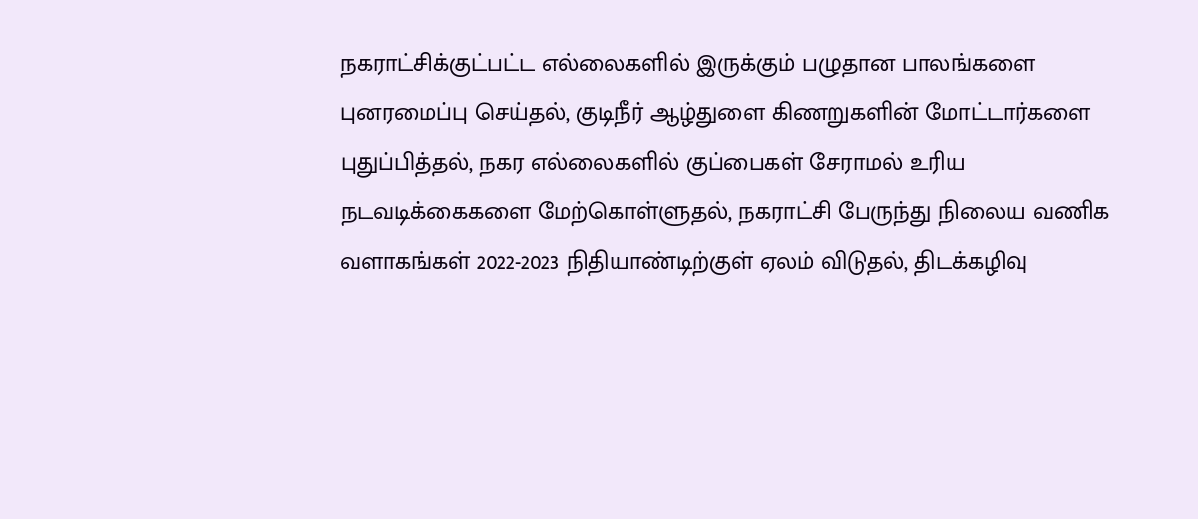நகராட்சிக்குட்பட்ட எல்லைகளில் இருக்கும் பழுதான பாலங்களை புனரமைப்பு செய்தல், குடிநீர் ஆழ்துளை கிணறுகளின் மோட்டார்களை புதுப்பித்தல், நகர எல்லைகளில் குப்பைகள் சேராமல் உரிய நடவடிக்கைகளை மேற்கொள்ளுதல், நகராட்சி பேருந்து நிலைய வணிக வளாகங்கள் 2022-2023 நிதியாண்டிற்குள் ஏலம் விடுதல், திடக்கழிவு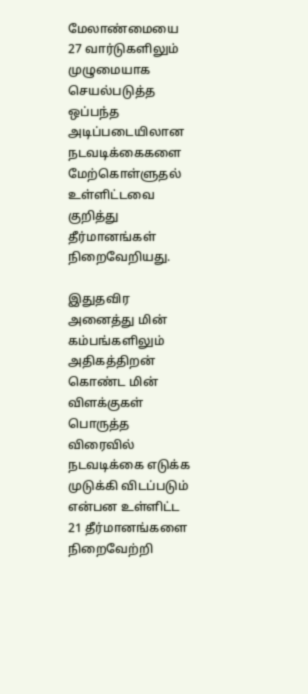மேலாண்மையை 27 வார்டுகளிலும் முழுமையாக செயல்படுத்த ஒப்பந்த அடிப்படையிலான நடவடிக்கைகளை மேற்கொள்ளுதல் உள்ளிட்டவை குறித்து தீர்மானங்கள் நிறைவேறியது.

இதுதவிர அனைத்து மின் கம்பங்களிலும் அதிகத்திறன் கொண்ட மின் விளக்குகள் பொருத்த விரைவில் நடவடிக்கை எடுக்க முடுக்கி விடப்படும் என்பன உள்ளிட்ட 21 தீர்மானங்களை நிறைவேற்றி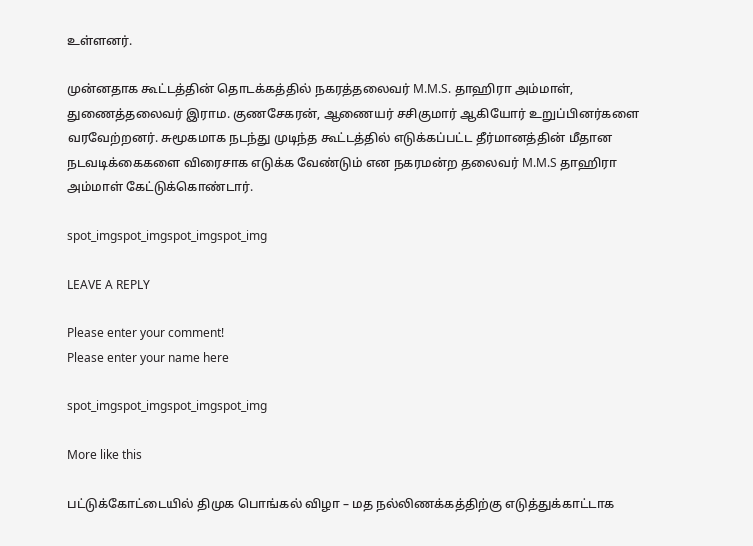உள்ளனர்.

முன்னதாக கூட்டத்தின் தொடக்கத்தில் நகரத்தலைவர் M.M.S. தாஹிரா அம்மாள், துணைத்தலைவர் இராம. குணசேகரன், ஆணையர் சசிகுமார் ஆகியோர் உறுப்பினர்களை வரவேற்றனர். சுமூகமாக நடந்து முடிந்த கூட்டத்தில் எடுக்கப்பட்ட தீர்மானத்தின் மீதான நடவடிக்கைகளை விரைசாக எடுக்க வேண்டும் என நகரமன்ற தலைவர் M.M.S தாஹிரா அம்மாள் கேட்டுக்கொண்டார்.

spot_imgspot_imgspot_imgspot_img

LEAVE A REPLY

Please enter your comment!
Please enter your name here

spot_imgspot_imgspot_imgspot_img

More like this

பட்டுக்கோட்டையில் திமுக பொங்கல் விழா – மத நல்லிணக்கத்திற்கு எடுத்துக்காட்டாக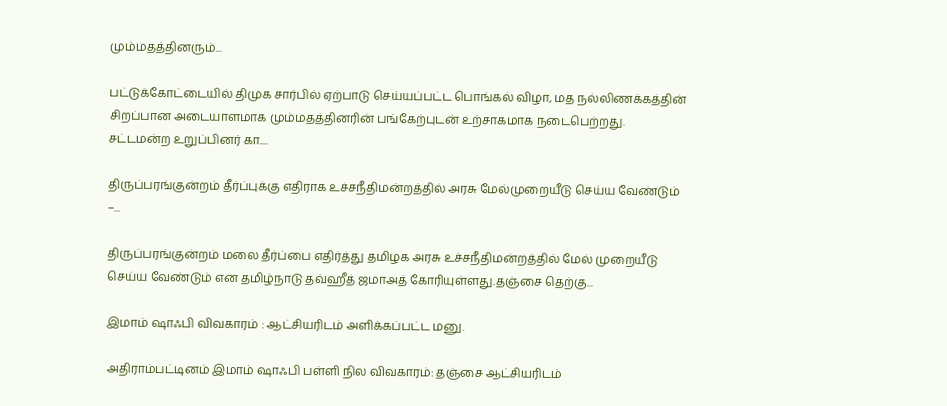மும்மதத்தினரும்...

பட்டுக்கோட்டையில் திமுக சார்பில் ஏற்பாடு செய்யப்பட்ட பொங்கல் விழா, மத நல்லிணக்கத்தின் சிறப்பான அடையாளமாக மும்மதத்தினரின் பங்கேற்புடன் உற்சாகமாக நடைபெற்றது. சட்டமன்ற உறுப்பினர் கா....

திருப்பரங்குன்றம் தீர்ப்புக்கு எதிராக உச்சநீதிமன்றத்தில் அரசு மேல்முறையீடு செய்ய வேண்டும் –...

திருப்பரங்குன்றம் மலை தீர்ப்பை எதிர்த்து தமிழக அரசு உச்சநீதிமன்றத்தில் மேல் முறையீடு செய்ய வேண்டும் என தமிழ்நாடு தவ்ஹீத் ஜமாஅத் கோரியுள்ளது.தஞ்சை தெற்கு...

இமாம் ஷாஃபி விவகாரம் : ஆட்சியரிடம் அளிக்கப்பட்ட மனு.

அதிராம்பட்டினம் இமாம் ஷாஃபி பள்ளி நில விவகாரம்: தஞ்சை ஆட்சியரிடம்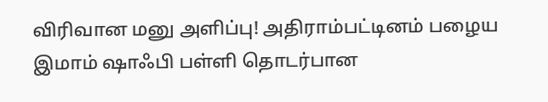விரிவான மனு அளிப்பு! அதிராம்பட்டினம் பழைய இமாம் ஷாஃபி பள்ளி தொடர்பான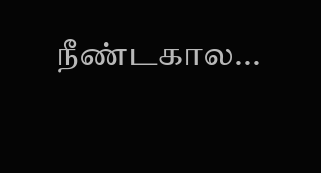நீண்டகால...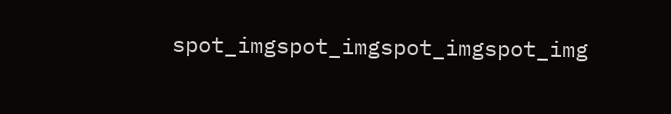spot_imgspot_imgspot_imgspot_img